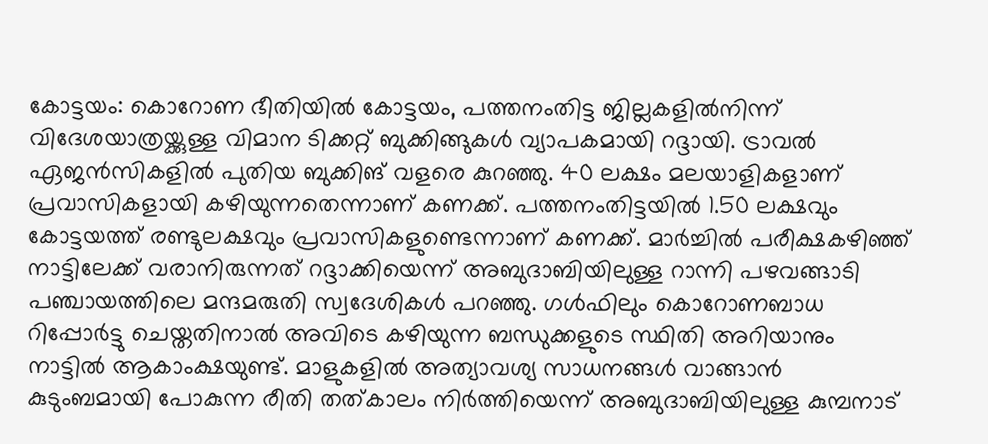കോട്ടയം: കൊറോണ ഭീതിയിൽ കോട്ടയം, പത്തനംതിട്ട ജില്ലകളിൽനിന്ന് വിദേശയാത്രയ്ക്കുള്ള വിമാന ടിക്കറ്റ് ബുക്കിങ്ങുകൾ വ്യാപകമായി റദ്ദായി. ട്രാവൽ ഏജൻസികളിൽ പുതിയ ബുക്കിങ് വളരെ കുറഞ്ഞു. 40 ലക്ഷം മലയാളികളാണ് പ്രവാസികളായി കഴിയുന്നതെന്നാണ് കണക്ക്. പത്തനംതിട്ടയിൽ 1.50 ലക്ഷവും കോട്ടയത്ത് രണ്ടുലക്ഷവും പ്രവാസികളുണ്ടെന്നാണ് കണക്ക്. മാർച്ചിൽ പരീക്ഷകഴിഞ്ഞ് നാട്ടിലേക്ക് വരാനിരുന്നത് റദ്ദാക്കിയെന്ന് അബുദാബിയിലുള്ള റാന്നി പഴവങ്ങാടി പഞ്ചായത്തിലെ മന്ദമരുതി സ്വദേശികൾ പറഞ്ഞു. ഗൾഫിലും കൊറോണബാധ റിപ്പോർട്ടു ചെയ്തതിനാൽ അവിടെ കഴിയുന്ന ബന്ധുക്കളുടെ സ്ഥിതി അറിയാനും നാട്ടിൽ ആകാംക്ഷയുണ്ട്. മാളുകളിൽ അത്യാവശ്യ സാധനങ്ങൾ വാങ്ങാൻ കുടുംബമായി പോകുന്ന രീതി തത്കാലം നിർത്തിയെന്ന് അബുദാബിയിലുള്ള കുമ്പനാട്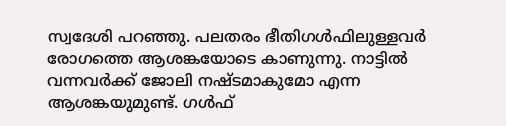സ്വദേശി പറഞ്ഞു. പലതരം ഭീതിഗൾഫിലുള്ളവർ രോഗത്തെ ആശങ്കയോടെ കാണുന്നു. നാട്ടിൽ വന്നവർക്ക് ജോലി നഷ്ടമാകുമോ എന്ന ആശങ്കയുമുണ്ട്. ഗൾഫ്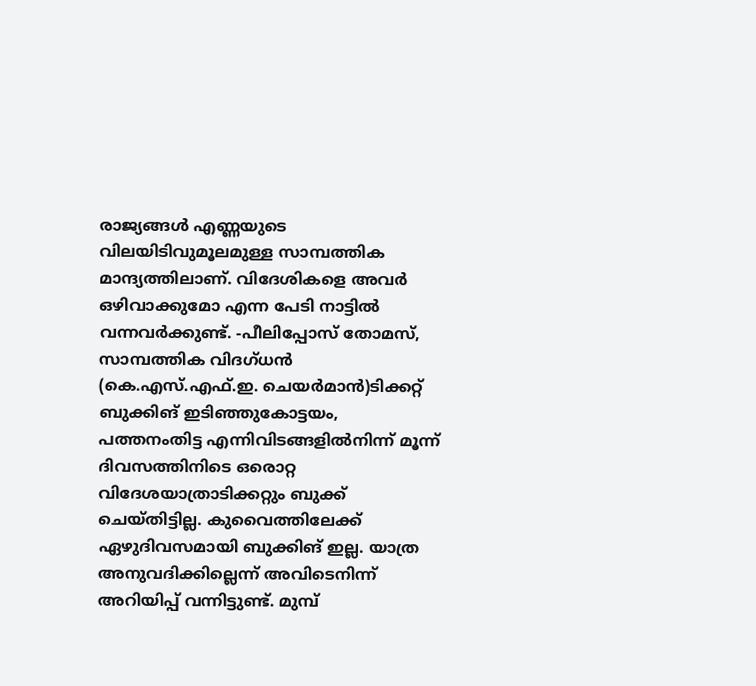രാജ്യങ്ങൾ എണ്ണയുടെ വിലയിടിവുമൂലമുള്ള സാമ്പത്തിക മാന്ദ്യത്തിലാണ്. വിദേശികളെ അവർ ഒഴിവാക്കുമോ എന്ന പേടി നാട്ടിൽ വന്നവർക്കുണ്ട്. -പീലിപ്പോസ് തോമസ്, സാമ്പത്തിക വിദഗ്ധൻ (കെ.എസ്.എഫ്.ഇ. ചെയർമാൻ)ടിക്കറ്റ് ബുക്കിങ് ഇടിഞ്ഞുകോട്ടയം, പത്തനംതിട്ട എന്നിവിടങ്ങളിൽനിന്ന് മൂന്ന് ദിവസത്തിനിടെ ഒരൊറ്റ വിദേശയാത്രാടിക്കറ്റും ബുക്ക് ചെയ്തിട്ടില്ല. കുവൈത്തിലേക്ക് ഏഴുദിവസമായി ബുക്കിങ് ഇല്ല. യാത്ര അനുവദിക്കില്ലെന്ന് അവിടെനിന്ന് അറിയിപ്പ് വന്നിട്ടുണ്ട്. മുമ്പ്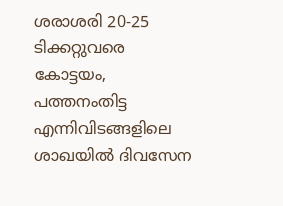ശരാശരി 20-25 ടിക്കറ്റുവരെ കോട്ടയം, പത്തനംതിട്ട എന്നിവിടങ്ങളിലെ ശാഖയിൽ ദിവസേന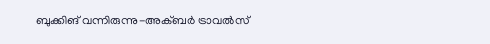ബുക്കിങ് വന്നിരുന്നു-അക്ബർ ട്രാവൽസ്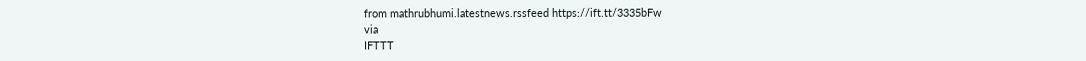from mathrubhumi.latestnews.rssfeed https://ift.tt/3335bFw
via
IFTTT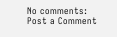No comments:
Post a Comment